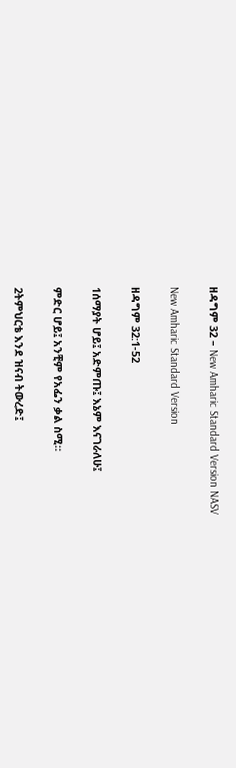ዘዳግም 32 – New Amharic Standard Version NASV

New Amharic Standard Version

ዘዳግም 32:1-52

1ሰማያት ሆይ፤ አድምጡ፤ እኔም እናገራለሁ፤

ምድር ሆይ፤ አንቺም የአፌን ቃል ስሚ።

2ትምህርቴ እንደ ዝናብ ትውረድ፤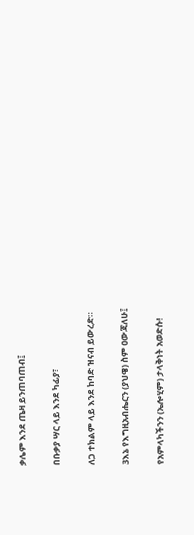ቃሌም እንደ ጤዛ ይንጠባጠብ፤

በቡቃያ ሣር ላይ እንደ ካፊያ፣

ለጋ ተክልም ላይ እንደ ከባድ ዝናብ ይውረድ።

3እኔ የእግዚአብሔርን (ያህዌ) ስም ዐውጃለሁ፤

የአምላካችንን (ኤሎሂም) ታላቅነት አወድሱ!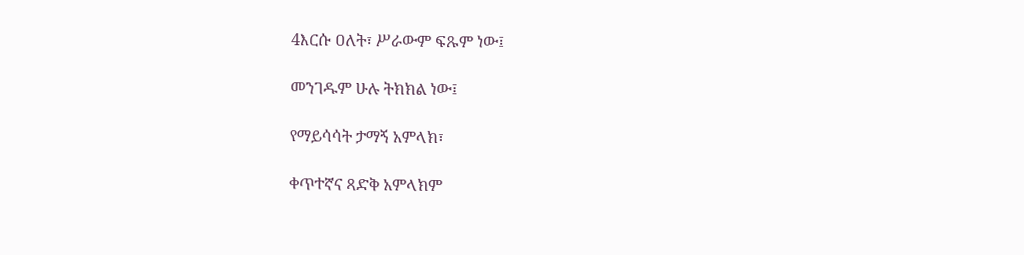4እርሱ ዐለት፣ ሥራውም ፍጹም ነው፤

መንገዱም ሁሉ ትክክል ነው፤

የማይሳሳት ታማኝ አምላክ፣

ቀጥተኛና ጻድቅ አምላክም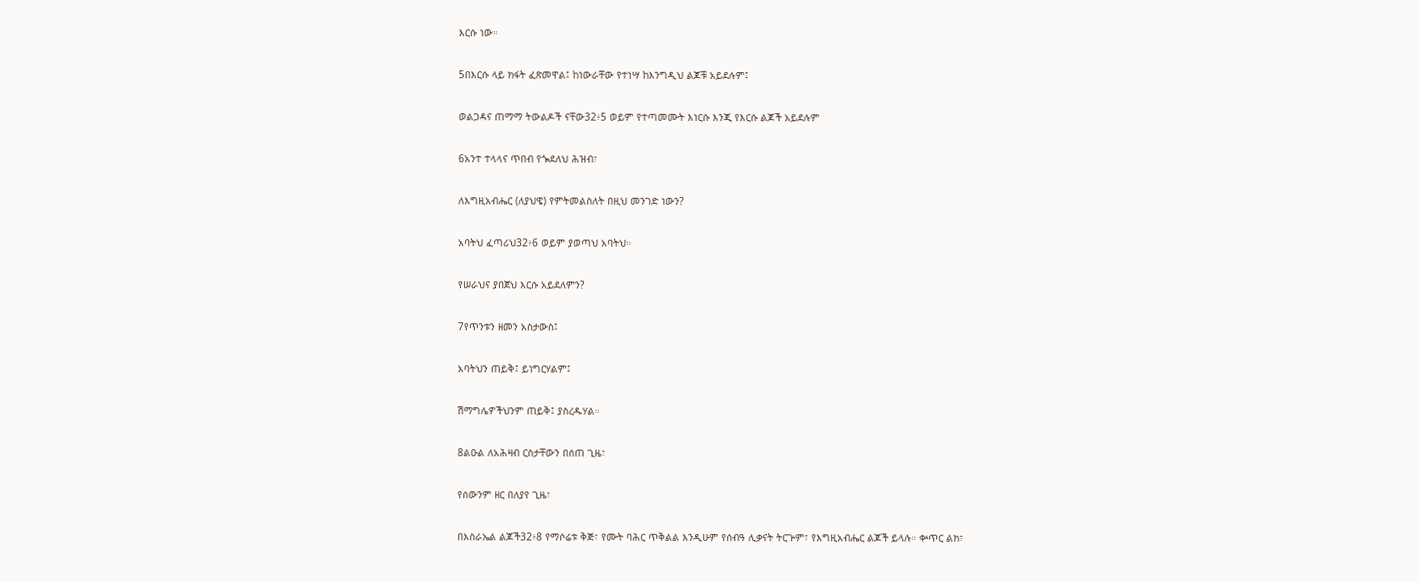እርሱ ነው።

5በእርሱ ላይ ክፋት ፈጽመዋል፤ ከነውራቸው የተነሣ ከእንግዲህ ልጆቹ አይደሉም፤

ወልጋዳና ጠማማ ትውልዶች ናቸው32፥5 ወይም የተጣመሙት እነርሱ እንጂ የእርሱ ልጆች አይደሉም

6አንተ ተላላና ጥበብ የጐደለህ ሕዝብ፣

ለእግዚአብሔር (ለያህዌ) የምትመልስለት በዚህ መንገድ ነውን?

አባትህ ፈጣሪህ32፥6 ወይም ያወጣህ አባትህ።

የሠራህና ያበጀህ እርሱ አይደለምን?

7የጥንቱን ዘመን አስታውስ፤

አባትህን ጠይቅ፤ ይነግርሃልም፤

ሽማግሌዎችህንም ጠይቅ፤ ያስረዱሃል።

8ልዑል ለአሕዛብ ርስታቸውን በሰጠ ጊዜ፣

የሰውንም ዘር በለያየ ጊዜ፣

በእስራኤል ልጆች32፥8 የማሶሬቱ ቅጅ፣ የሙት ባሕር ጥቅልል እንዲሁም የሰብዓ ሊቃናት ትርጕም፣ የእግዚአብሔር ልጆች ይላሉ። ቍጥር ልክ፣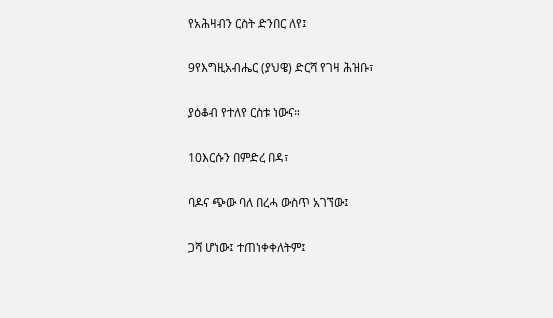የአሕዛብን ርስት ድንበር ለየ፤

9የእግዚአብሔር (ያህዌ) ድርሻ የገዛ ሕዝቡ፣

ያዕቆብ የተለየ ርስቱ ነውና።

10እርሱን በምድረ በዳ፣

ባዶና ጭው ባለ በረሓ ውስጥ አገኘው፤

ጋሻ ሆነው፤ ተጠነቀቀለትም፤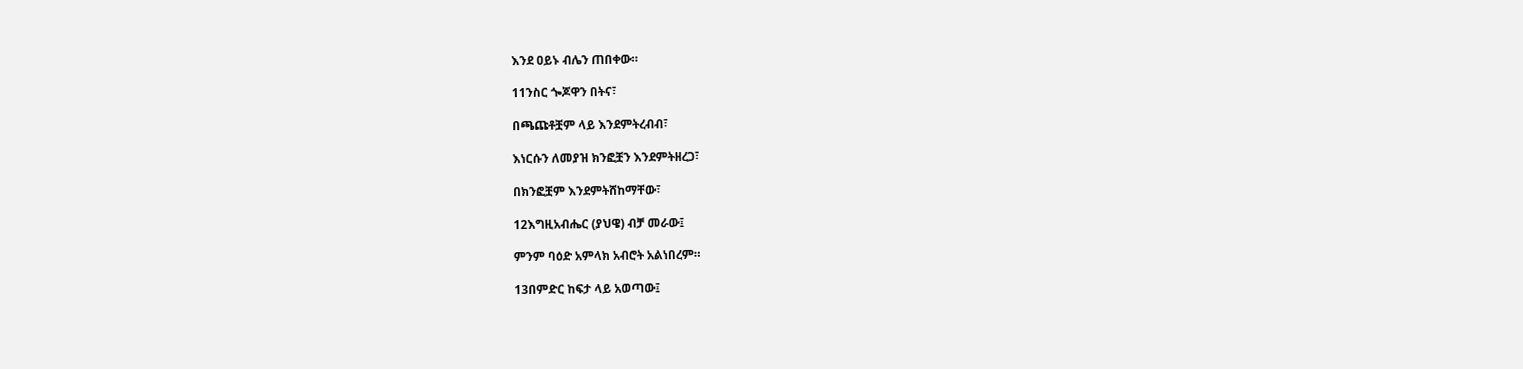እንደ ዐይኑ ብሌን ጠበቀው።

11ንስር ጐጆዋን በትና፣

በጫጩቶቿም ላይ እንደምትረብብ፣

እነርሱን ለመያዝ ክንፎቿን እንደምትዘረጋ፣

በክንፎቿም እንደምትሸከማቸው፣

12እግዚአብሔር (ያህዌ) ብቻ መራው፤

ምንም ባዕድ አምላክ አብሮት አልነበረም።

13በምድር ከፍታ ላይ አወጣው፤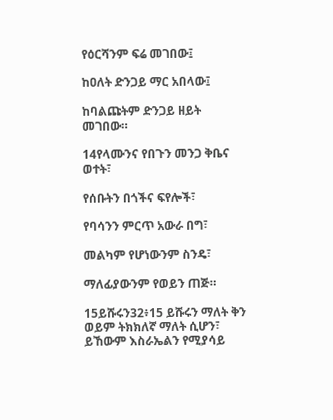የዕርሻንም ፍሬ መገበው፤

ከዐለት ድንጋይ ማር አበላው፤

ከባልጩትም ድንጋይ ዘይት መገበው።

14የላሙንና የበጉን መንጋ ቅቤና ወተት፣

የሰቡትን በጎችና ፍየሎች፣

የባሳንን ምርጥ አውራ በግ፣

መልካም የሆነውንም ስንዴ፣

ማለፊያውንም የወይን ጠጅ።

15ይሹሩን32፥15 ይሹሩን ማለት ቅን ወይም ትክክለኛ ማለት ሲሆን፣ ይኸውም እስራኤልን የሚያሳይ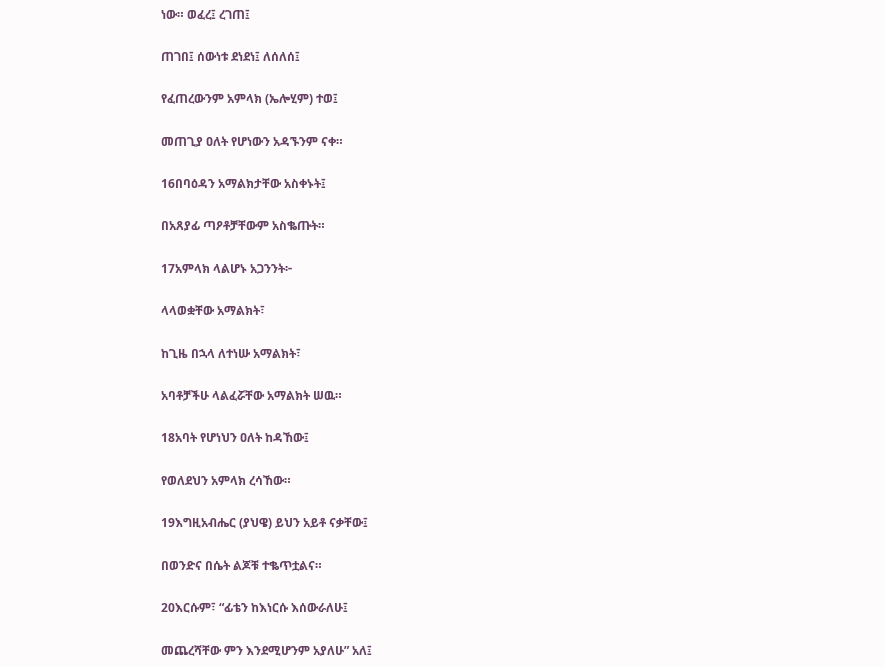ነው። ወፈረ፤ ረገጠ፤

ጠገበ፤ ሰውነቱ ደነደነ፤ ለሰለሰ፤

የፈጠረውንም አምላክ (ኤሎሂም) ተወ፤

መጠጊያ ዐለት የሆነውን አዳኙንም ናቀ።

16በባዕዳን አማልክታቸው አስቀኑት፤

በአጸያፊ ጣዖቶቻቸውም አስቈጡት።

17አምላክ ላልሆኑ አጋንንት፦

ላላወቋቸው አማልክት፣

ከጊዜ በኋላ ለተነሡ አማልክት፣

አባቶቻችሁ ላልፈሯቸው አማልክት ሠዉ።

18አባት የሆነህን ዐለት ከዳኸው፤

የወለደህን አምላክ ረሳኸው።

19እግዚአብሔር (ያህዌ) ይህን አይቶ ናቃቸው፤

በወንድና በሴት ልጆቹ ተቈጥቷልና።

20እርሱም፣ “ፊቴን ከእነርሱ እሰውራለሁ፤

መጨረሻቸው ምን እንደሚሆንም አያለሁ” አለ፤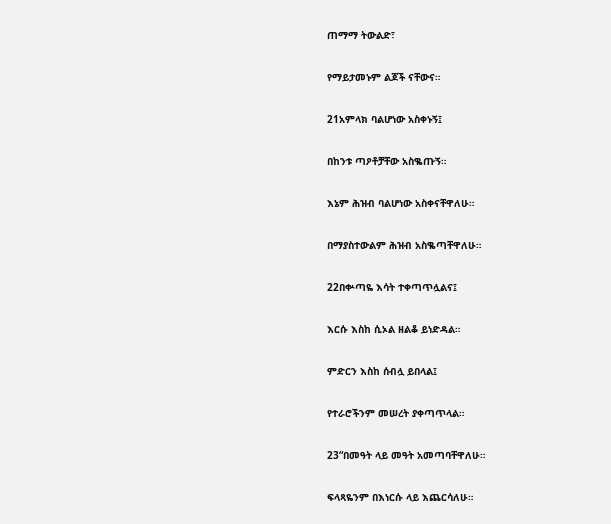ጠማማ ትውልድ፣

የማይታመኑም ልጆች ናቸውና።

21አምላክ ባልሆነው አስቀኑኝ፤

በከንቱ ጣዖቶቻቸው አስቈጡኝ።

እኔም ሕዝብ ባልሆነው አስቀናቸዋለሁ።

በማያስተውልም ሕዝብ አስቈጣቸዋለሁ።

22በቍጣዬ እሳት ተቀጣጥሏልና፤

እርሱ እስከ ሲኦል ዘልቆ ይነድዳል።

ምድርን እስከ ሰብሏ ይበላል፤

የተራሮችንም መሠረት ያቀጣጥላል።

23“በመዓት ላይ መዓት አመጣባቸዋለሁ።

ፍላጻዬንም በእነርሱ ላይ እጨርሳለሁ።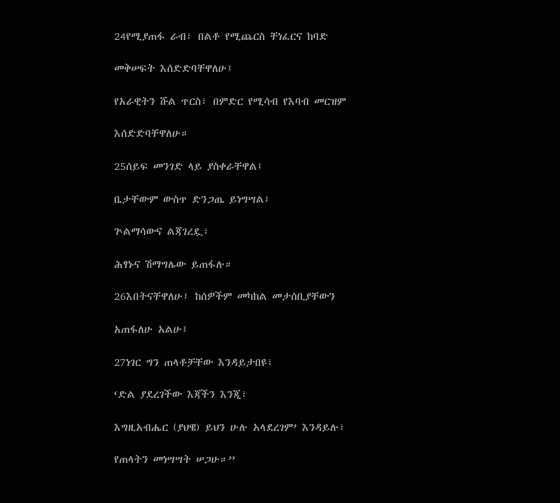24የሚያጠፋ ራብ፣ በልቶ የሚጨርስ ቸነፈርና ከባድ

መቅሠፍት እሰድድባቸዋለሁ፤

የአራዊትን ሹል ጥርስ፣ በምድር የሚሳብ የእባብ መርዝም

እሰድድባቸዋለሁ።

25ሰይፍ መንገድ ላይ ያስቀራቸዋል፤

ቤታቸውም ውስጥ ድንጋጤ ይነግሣል፤

ጕልማሳውና ልጃገረዷ፣

ሕፃኑና ሽማግሌው ይጠፋሉ።

26እበትናቸዋለሁ፤ ከሰዎችም መካከል መታሰቢያቸውን

አጠፋለሁ አልሁ፤

27ነገር ግን ጠላቶቻቸው እንዳይታበዩ፣

‘ድል ያደረገችው እጃችን እንጂ፣

እግዚአብሔር (ያህዌ) ይህን ሁሉ አላደረገም’ እንዳይሉ፣

የጠላትን መነሣሣት ሠጋሁ።”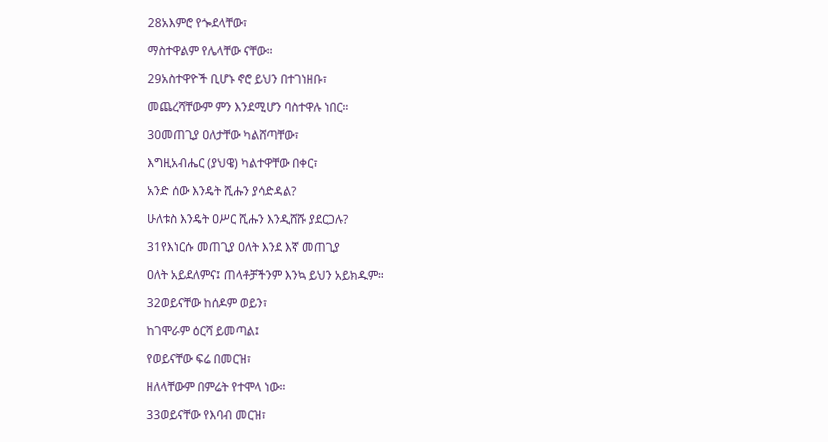28አእምሮ የጐደላቸው፣

ማስተዋልም የሌላቸው ናቸው።

29አስተዋዮች ቢሆኑ ኖሮ ይህን በተገነዘቡ፣

መጨረሻቸውም ምን እንደሚሆን ባስተዋሉ ነበር።

30መጠጊያ ዐለታቸው ካልሸጣቸው፣

እግዚአብሔር (ያህዌ) ካልተዋቸው በቀር፣

አንድ ሰው እንዴት ሺሑን ያሳድዳል?

ሁለቱስ እንዴት ዐሥር ሺሑን እንዲሸሹ ያደርጋሉ?

31የእነርሱ መጠጊያ ዐለት እንደ እኛ መጠጊያ

ዐለት አይደለምና፤ ጠላቶቻችንም እንኳ ይህን አይክዱም።

32ወይናቸው ከሰዶም ወይን፣

ከገሞራም ዕርሻ ይመጣል፤

የወይናቸው ፍሬ በመርዝ፣

ዘለላቸውም በምሬት የተሞላ ነው።

33ወይናቸው የእባብ መርዝ፣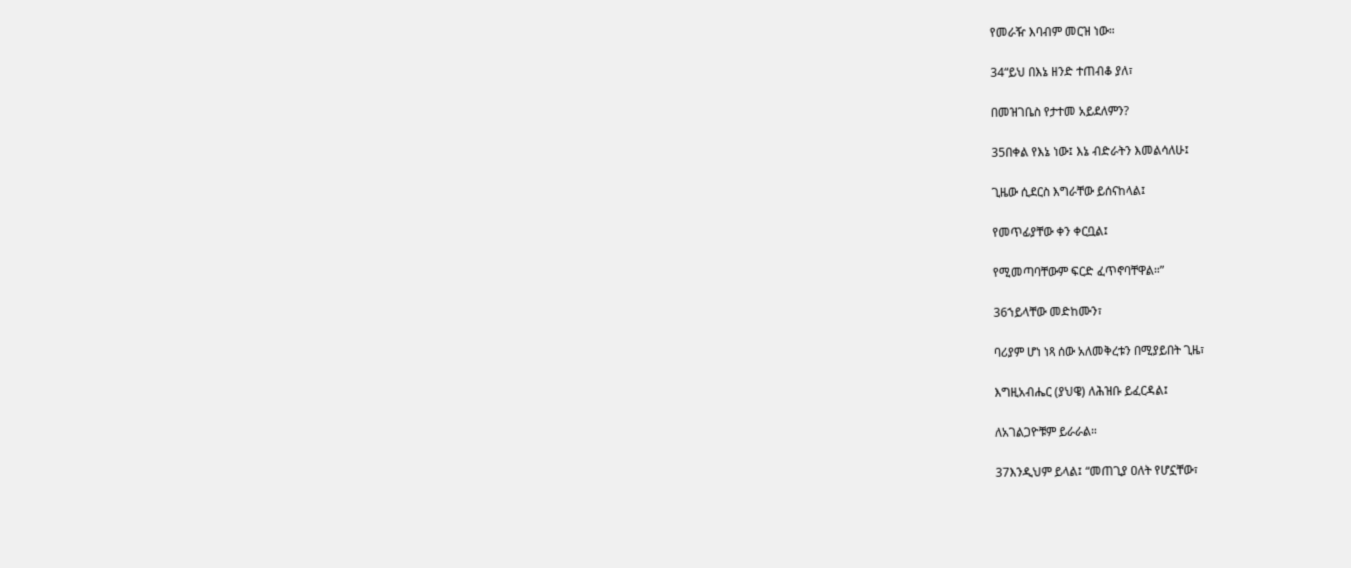የመራዥ እባብም መርዝ ነው።

34“ይህ በእኔ ዘንድ ተጠብቆ ያለ፣

በመዝገቤስ የታተመ አይደለምን?

35በቀል የእኔ ነው፤ እኔ ብድራትን እመልሳለሁ፤

ጊዜው ሲደርስ እግራቸው ይሰናከላል፤

የመጥፊያቸው ቀን ቀርቧል፤

የሚመጣባቸውም ፍርድ ፈጥኖባቸዋል።”

36ኀይላቸው መድከሙን፣

ባሪያም ሆነ ነጻ ሰው አለመቅረቱን በሚያይበት ጊዜ፣

እግዚአብሔር (ያህዌ) ለሕዝቡ ይፈርዳል፤

ለአገልጋዮቹም ይራራል።

37እንዲህም ይላል፤ “መጠጊያ ዐለት የሆኗቸው፣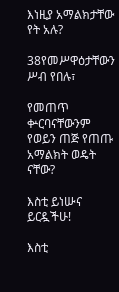እነዚያ አማልክታቸው የት አሉ?

38የመሥዋዕታቸውን ሥብ የበሉ፣

የመጠጥ ቍርባናቸውንም የወይን ጠጅ የጠጡ አማልክት ወዴት ናቸው?

እስቲ ይነሡና ይርዷችሁ!

እስቲ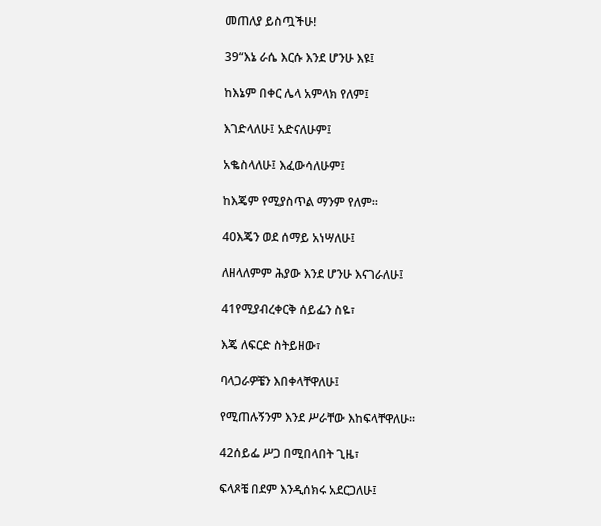መጠለያ ይስጧችሁ!

39“እኔ ራሴ እርሱ እንደ ሆንሁ እዩ፤

ከእኔም በቀር ሌላ አምላክ የለም፤

እገድላለሁ፤ አድናለሁም፤

አቈስላለሁ፤ እፈውሳለሁም፤

ከእጄም የሚያስጥል ማንም የለም።

40እጄን ወደ ሰማይ አነሣለሁ፤

ለዘላለምም ሕያው እንደ ሆንሁ እናገራለሁ፤

41የሚያብረቀርቅ ሰይፌን ስዬ፣

እጄ ለፍርድ ስትይዘው፣

ባላጋራዎቼን እበቀላቸዋለሁ፤

የሚጠሉኝንም እንደ ሥራቸው እከፍላቸዋለሁ።

42ሰይፌ ሥጋ በሚበላበት ጊዜ፣

ፍላጾቼ በደም እንዲሰክሩ አደርጋለሁ፤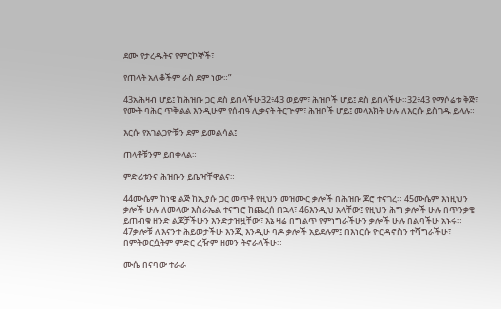ደሙ የታረዱትና የምርኮኞች፣

የጠላት አለቆችም ራስ ደም ነው።”

43አሕዛብ ሆይ፤ ከሕዝቡ ጋር ደስ ይበላችሁ32፥43 ወይም፣ ሕዝቦች ሆይ፤ ደስ ይበላችሁ።32፥43 የማሶሬቱ ቅጅ፣ የሙት ባሕር ጥቅልል እንዲሁም የሰብዓ ሊቃናት ትርጕም፣ ሕዝቦች ሆይ፤ መላእክት ሁሉ ለእርሱ ይስገዱ ይላሉ።

እርሱ የአገልጋዮቹን ደም ይመልሳል፤

ጠላቶቹንም ይበቀላል።

ምድሪቱንና ሕዝቡን ይቤዣቸዋልና።

44ሙሴም ከነዌ ልጅ ከኢያሱ ጋር መጥቶ የዚህን መዝሙር ቃሎች በሕዝቡ ጆሮ ተናገረ። 45ሙሴም እነዚህን ቃሎች ሁሉ ለመላው እስራኤል ተናግሮ ከጨረሰ በኋላ፣ 46እንዲህ አላቸው፤ የዚህን ሕግ ቃሎች ሁሉ በጥንቃቄ ይጠብቁ ዘንድ ልጆቻችሁን እንድታዝዟቸው፣ እኔ ዛሬ በግልጥ የምነግራችሁን ቃሎች ሁሉ በልባችሁ አኑሩ። 47ቃሎቹ ለእናንተ ሕይወታችሁ እንጂ እንዲሁ ባዶ ቃሎች አይደሉም፤ በእነርሱ ዮርዳኖስን ተሻግራችሁ፣ በምትወርሷትም ምድር ረዥም ዘመን ትኖራላችሁ።

ሙሴ በናባው ተራራ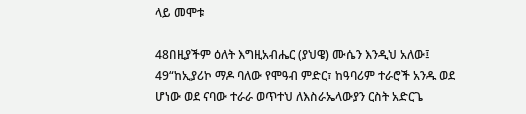ላይ መሞቱ

48በዚያችም ዕለት እግዚአብሔር (ያህዌ) ሙሴን እንዲህ አለው፤ 49“ከኢያሪኮ ማዶ ባለው የሞዓብ ምድር፣ ከዓባሪም ተራሮች አንዱ ወደ ሆነው ወደ ናባው ተራራ ወጥተህ ለእስራኤላውያን ርስት አድርጌ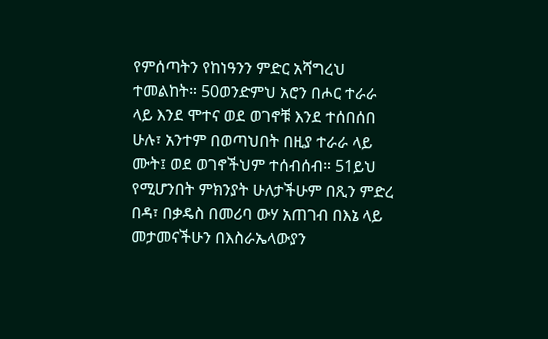የምሰጣትን የከነዓንን ምድር አሻግረህ ተመልከት። 50ወንድምህ አሮን በሖር ተራራ ላይ እንደ ሞተና ወደ ወገኖቹ እንደ ተሰበሰበ ሁሉ፣ አንተም በወጣህበት በዚያ ተራራ ላይ ሙት፤ ወደ ወገኖችህም ተሰብሰብ። 51ይህ የሚሆንበት ምክንያት ሁለታችሁም በጺን ምድረ በዳ፣ በቃዴስ በመሪባ ውሃ አጠገብ በእኔ ላይ መታመናችሁን በእስራኤላውያን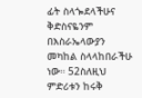ፊት ስላጐደላችሁና ቅድስናዬንም በእስራኤላውያን መካከል ስላላከበራችሁ ነው። 52ስለዚህ ምድሪቱን ከሩቅ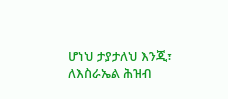ሆነህ ታያታለህ እንጂ፣ ለእስራኤል ሕዝብ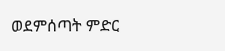ወደምሰጣት ምድር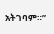አትገባም።”